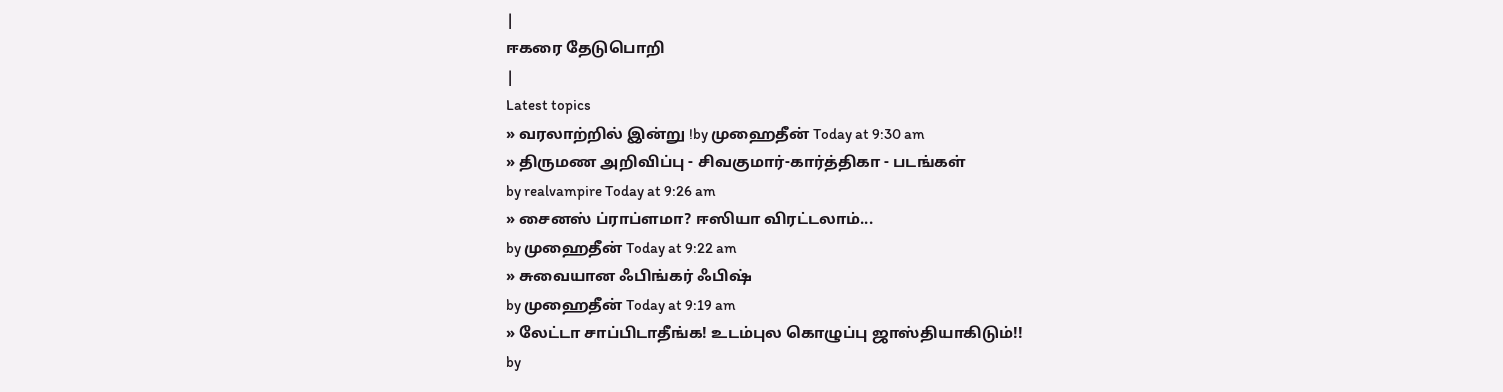|
ஈகரை தேடுபொறி
|
Latest topics
» வரலாற்றில் இன்று !by முஹைதீன் Today at 9:30 am
» திருமண அறிவிப்பு - சிவகுமார்-கார்த்திகா - படங்கள்
by realvampire Today at 9:26 am
» சைனஸ் ப்ராப்ளமா? ஈஸியா விரட்டலாம்...
by முஹைதீன் Today at 9:22 am
» சுவையான ஃபிங்கர் ஃபிஷ்
by முஹைதீன் Today at 9:19 am
» லேட்டா சாப்பிடாதீங்க! உடம்புல கொழுப்பு ஜாஸ்தியாகிடும்!!
by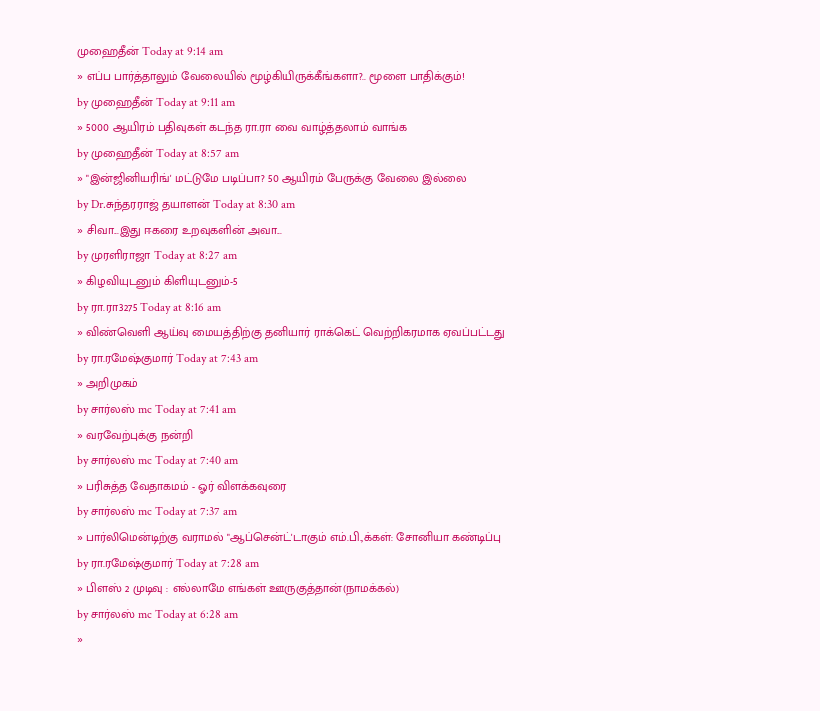முஹைதீன் Today at 9:14 am
» எப்ப பார்த்தாலும் வேலையில் மூழ்கியிருக்கீங்களா?.. மூளை பாதிக்கும்!
by முஹைதீன் Today at 9:11 am
» 5000 ஆயிரம் பதிவுகள் கடந்த ரா.ரா வை வாழ்த்தலாம் வாங்க
by முஹைதீன் Today at 8:57 am
» "இன்ஜினியரிங்' மட்டுமே படிப்பா? 50 ஆயிரம் பேருக்கு வேலை இல்லை
by Dr.சுந்தரராஜ் தயாளன் Today at 8:30 am
» சிவா...இது ஈகரை உறவுகளின் அவா...
by முரளிராஜா Today at 8:27 am
» கிழவியுடனும் கிளியுடனும்-5
by ரா.ரா3275 Today at 8:16 am
» விண்வெளி ஆய்வு மையத்திற்கு தனியார் ராக்கெட் வெற்றிகரமாக ஏவப்பட்டது
by ரா.ரமேஷ்குமார் Today at 7:43 am
» அறிமுகம்
by சார்லஸ் mc Today at 7:41 am
» வரவேற்புக்கு நன்றி
by சார்லஸ் mc Today at 7:40 am
» பரிசுத்த வேதாகமம் - ஓர் விளக்கவுரை
by சார்லஸ் mc Today at 7:37 am
» பார்லிமென்டிற்கு வராமல் "ஆப்சென்ட்'டாகும் எம்.பி.,க்கள்: சோனியா கண்டிப்பு
by ரா.ரமேஷ்குமார் Today at 7:28 am
» பிளஸ் 2 முடிவு : எல்லாமே எங்கள் ஊருகுத்தான்(நாமக்கல்)
by சார்லஸ் mc Today at 6:28 am
»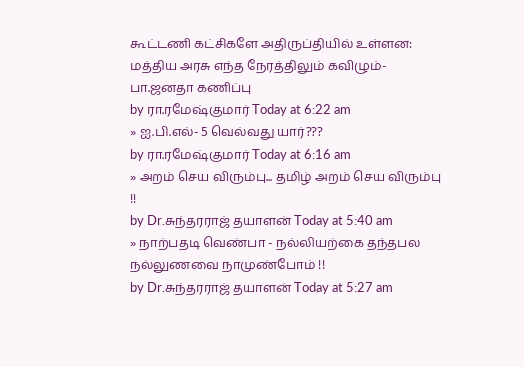கூட்டணி கட்சிகளே அதிருப்தியில் உள்ளன: மத்திய அரசு எந்த நேரத்திலும் கவிழும்- பா.ஜனதா கணிப்பு
by ரா.ரமேஷ்குமார் Today at 6:22 am
» ஐ.பி.எல்- 5 வெல்வது யார்???
by ரா.ரமேஷ்குமார் Today at 6:16 am
» அறம் செய விரும்பு... தமிழ் அறம் செய விரும்பு !!
by Dr.சுந்தரராஜ் தயாளன் Today at 5:40 am
» நாற்பதடி வெண்பா - நல்லியற்கை தந்தபல நல்லுணவை நாமுண்போம் !!
by Dr.சுந்தரராஜ் தயாளன் Today at 5:27 am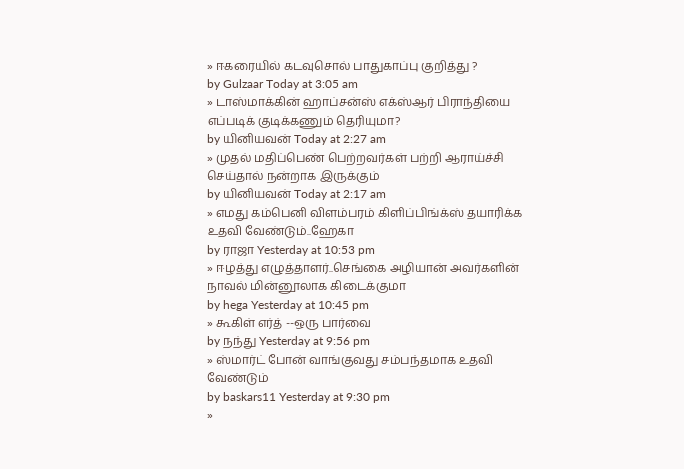» ஈகரையில் கடவுசொல் பாதுகாப்பு குறித்து ?
by Gulzaar Today at 3:05 am
» டாஸ்மாக்கின் ஹாப்சன்ஸ் எக்ஸ்ஆர் பிராந்தியை எப்படிக் குடிக்கணும் தெரியுமா?
by யினியவன் Today at 2:27 am
» முதல் மதிப்பெண் பெற்றவர்கள் பற்றி ஆராய்ச்சி செய்தால் நன்றாக இருக்கும்
by யினியவன் Today at 2:17 am
» எமது கம்பெனி விளம்பரம் கிளிப்பிங்க்ஸ் தயாரிக்க உதவி வேண்டும்..ஹேகா
by ராஜா Yesterday at 10:53 pm
» ஈழத்து எழுத்தாளர்..செங்கை அழியான் அவர்களின் நாவல் மின்னூலாக கிடைக்குமா
by hega Yesterday at 10:45 pm
» கூகிள் எர்த் --ஒரு பார்வை
by நந்து Yesterday at 9:56 pm
» ஸ்மார்ட் போன் வாங்குவது சம்பந்தமாக உதவி வேண்டும்
by baskars11 Yesterday at 9:30 pm
»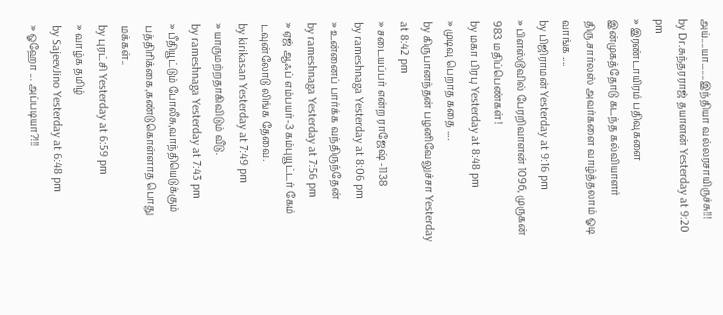அய்....யா.......இந்தியா வல்லரசாயிருச்சு!!!
by Dr.சுந்தரராஜ் தயாளன் Yesterday at 9:20 pm
» இரண்டாயிரம் பதிவுகளை இன்முகத்தோடு கடந்த கல்வியாளர் திரு.சார்லஸ் அவர்களை வாழ்த்தலாம் ஓடி வாங்க ....
by பிஜிராமன் Yesterday at 9:16 pm
» பிளஸ்டூவில் பேரறிவாளன் 1096, முருகன் 983 மதிப்பெண்கள்!
by மகா பிரபு Yesterday at 8:48 pm
» முடிவு பெறாத கதை ....
by கிருபானந்தன் பழனிவேலுச்சா Yesterday at 8:42 pm
» சடையப்பர் என்ற ராஜேஷ் -1138
by rameshnaga Yesterday at 8:06 pm
» உன்னைப் பார்க்க வந்திருந்தேன்
by rameshnaga Yesterday at 7:56 pm
» ஏஜ் ஆஃப் எம்பயர்-3 கம்புயூட்டர் கேம் டவுன்லோடு லிங்க தேவை.
by kirikasan Yesterday at 7:49 pm
» யாருமற்றதாகிவிடும் வீடு.
by rameshnaga Yesterday at 7:43 pm
» பீதியூட்டும் போலீசு,வாந்தியெடுக்கும் பத்திரிக்கை,கண்டுகொள்ளாத பொது மக்கள்..
by புரட்சி Yesterday at 6:59 pm
» வாழ்க தமிழ்
by SajeevJino Yesterday at 6:48 pm
» ஓஹோ ... அப்படியா?!!!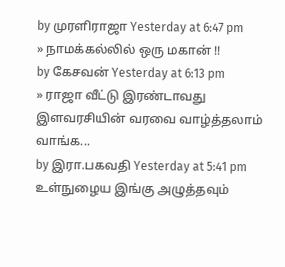by முரளிராஜா Yesterday at 6:47 pm
» நாமக்கல்லில் ஒரு மகான் !!
by கேசவன் Yesterday at 6:13 pm
» ராஜா வீட்டு இரண்டாவது இளவரசியின் வரவை வாழ்த்தலாம் வாங்க...
by இரா.பகவதி Yesterday at 5:41 pm
உள்நுழைய இங்கு அழுத்தவும்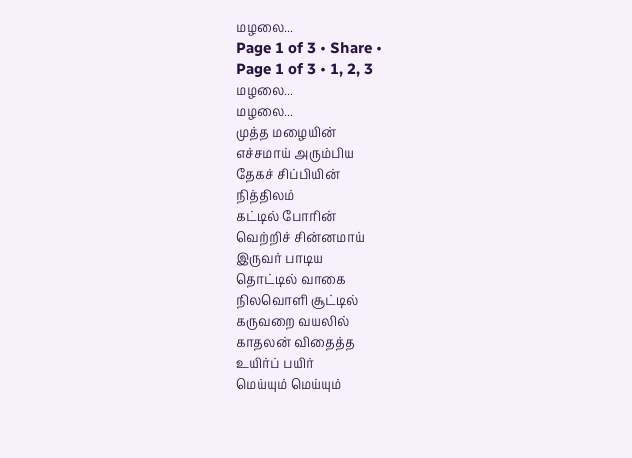மழலை...
Page 1 of 3 • Share •
Page 1 of 3 • 1, 2, 3
மழலை...
மழலை...
முத்த மழையின்
எச்சமாய் அரும்பிய
தேகச் சிப்பியின்
நித்திலம்
கட்டில் போரின்
வெற்றிச் சின்னமாய்
இருவர் பாடிய
தொட்டில் வாகை
நிலவொளி சூட்டில்
கருவறை வயலில்
காதலன் விதைத்த
உயிர்ப் பயிர்
மெய்யும் மெய்யும்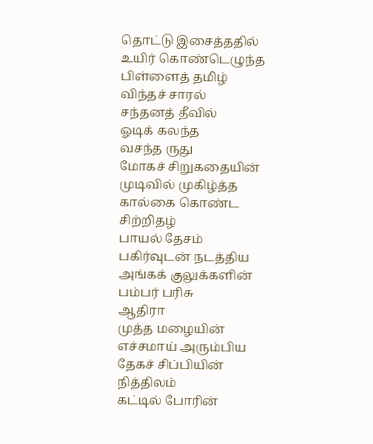தொட்டு இசைத்ததில்
உயிர் கொண்டெழுந்த
பிள்ளைத் தமிழ்
விந்தச் சாரல்
சந்தனத் தீவில்
ஓடிக் கலந்த
வசந்த ருது
மோகச் சிறுகதையின்
முடிவில் முகிழ்த்த
கால்கை கொண்ட
சிற்றிதழ்
பாயல் தேசம்
பகிர்வுடன் நடத்திய
அங்கக் குலுக்களின்
பம்பர் பரிசு
ஆதிரா
முத்த மழையின்
எச்சமாய் அரும்பிய
தேகச் சிப்பியின்
நித்திலம்
கட்டில் போரின்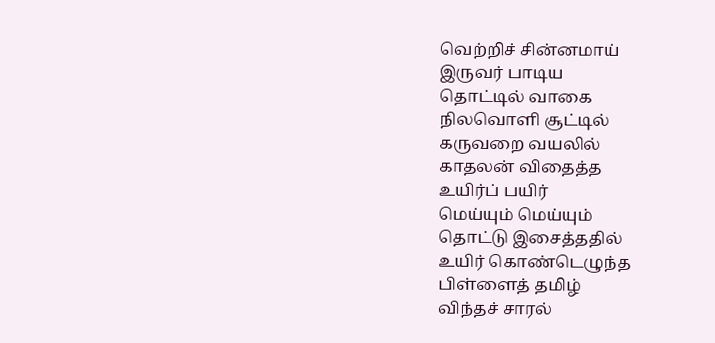வெற்றிச் சின்னமாய்
இருவர் பாடிய
தொட்டில் வாகை
நிலவொளி சூட்டில்
கருவறை வயலில்
காதலன் விதைத்த
உயிர்ப் பயிர்
மெய்யும் மெய்யும்
தொட்டு இசைத்ததில்
உயிர் கொண்டெழுந்த
பிள்ளைத் தமிழ்
விந்தச் சாரல்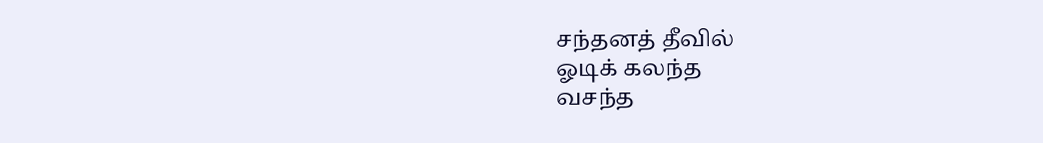சந்தனத் தீவில்
ஓடிக் கலந்த
வசந்த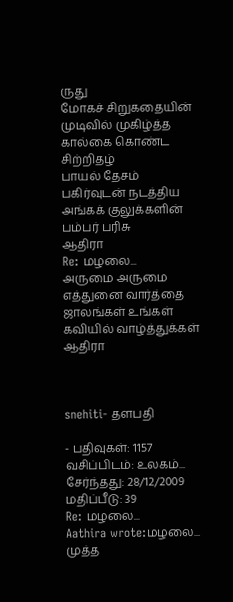ருது
மோகச் சிறுகதையின்
முடிவில் முகிழ்த்த
கால்கை கொண்ட
சிற்றிதழ்
பாயல் தேசம்
பகிர்வுடன் நடத்திய
அங்கக் குலுக்களின்
பம்பர் பரிசு
ஆதிரா
Re: மழலை...
அருமை அருமை எத்துனை வார்த்தை ஜாலங்கள் உங்கள் கவியில் வாழ்த்துக்கள் ஆதிரா



snehiti- தளபதி

- பதிவுகள்: 1157
வசிப்பிடம்: உலகம்...
சேர்ந்தது: 28/12/2009
மதிப்பீடு: 39
Re: மழலை...
Aathira wrote:மழலை...
முத்த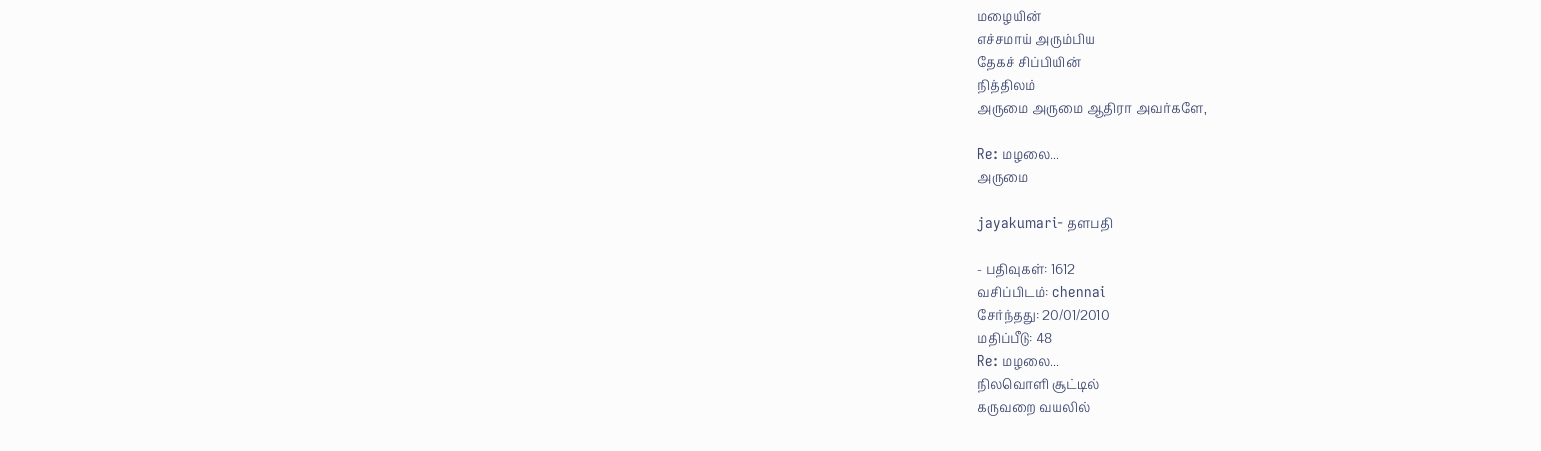மழையின்
எச்சமாய் அரும்பிய
தேகச் சிப்பியின்
நித்திலம்
அருமை அருமை ஆதிரா அவர்களே,

Re: மழலை...
அருமை

jayakumari- தளபதி

- பதிவுகள்: 1612
வசிப்பிடம்: chennai
சேர்ந்தது: 20/01/2010
மதிப்பீடு: 48
Re: மழலை...
நிலவொளி சூட்டில்
கருவறை வயலில்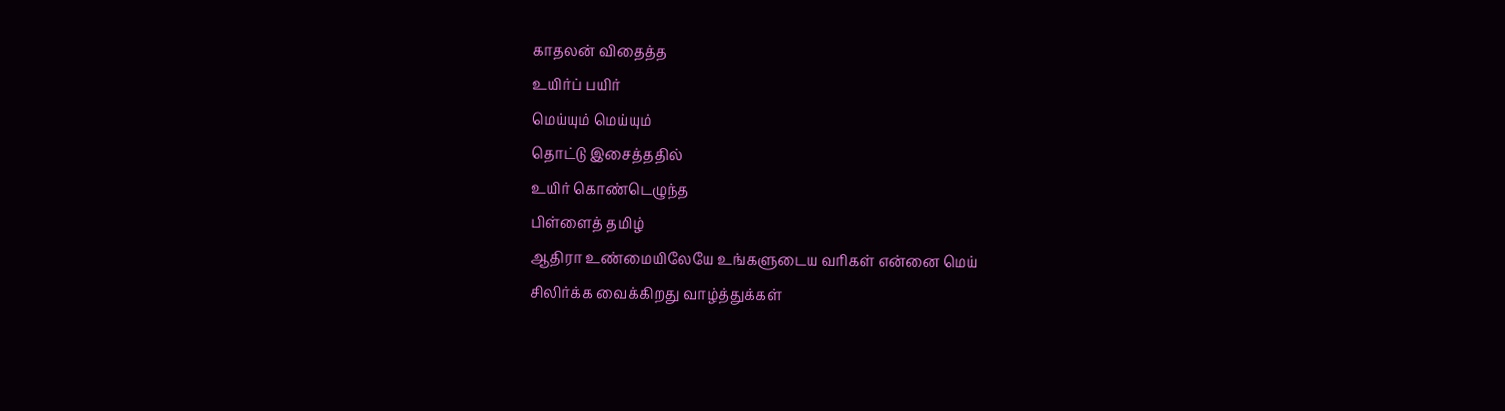காதலன் விதைத்த
உயிர்ப் பயிர்
மெய்யும் மெய்யும்
தொட்டு இசைத்ததில்
உயிர் கொண்டெழுந்த
பிள்ளைத் தமிழ்
ஆதிரா உண்மையிலேயே உங்களுடைய வரிகள் என்னை மெய்
சிலிர்க்க வைக்கிறது வாழ்த்துக்கள்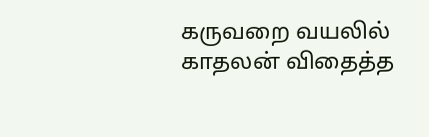கருவறை வயலில்
காதலன் விதைத்த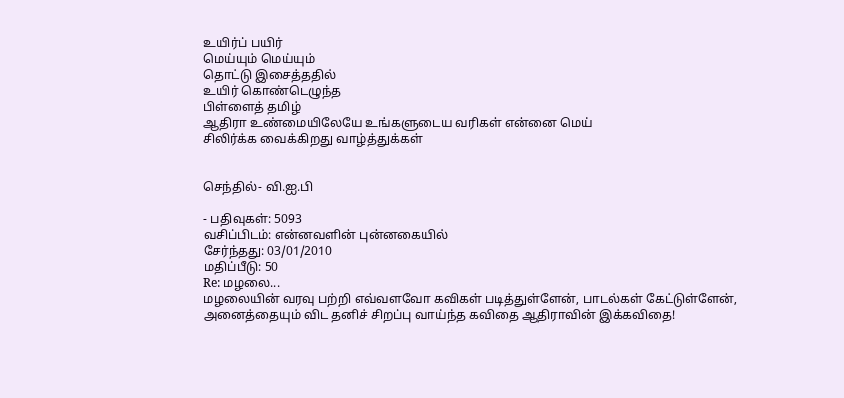உயிர்ப் பயிர்
மெய்யும் மெய்யும்
தொட்டு இசைத்ததில்
உயிர் கொண்டெழுந்த
பிள்ளைத் தமிழ்
ஆதிரா உண்மையிலேயே உங்களுடைய வரிகள் என்னை மெய்
சிலிர்க்க வைக்கிறது வாழ்த்துக்கள்


செந்தில்- வி.ஐ.பி

- பதிவுகள்: 5093
வசிப்பிடம்: என்னவளின் புன்னகையில்
சேர்ந்தது: 03/01/2010
மதிப்பீடு: 50
Re: மழலை...
மழலையின் வரவு பற்றி எவ்வளவோ கவிகள் படித்துள்ளேன், பாடல்கள் கேட்டுள்ளேன், அனைத்தையும் விட தனிச் சிறப்பு வாய்ந்த கவிதை ஆதிராவின் இக்கவிதை!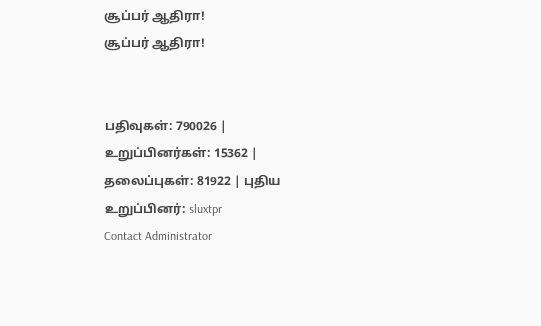சூப்பர் ஆதிரா!
சூப்பர் ஆதிரா!


பதிவுகள்: 790026 | உறுப்பினர்கள்: 15362 | தலைப்புகள்: 81922 | புதிய உறுப்பினர்: sluxtpr
Contact Administrator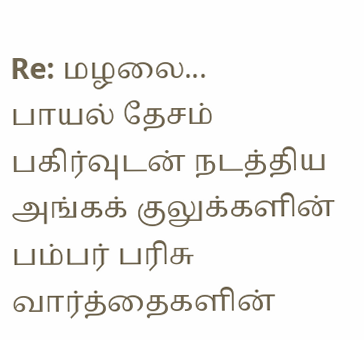Re: மழலை...
பாயல் தேசம்
பகிர்வுடன் நடத்திய
அங்கக் குலுக்களின்
பம்பர் பரிசு
வார்த்தைகளின்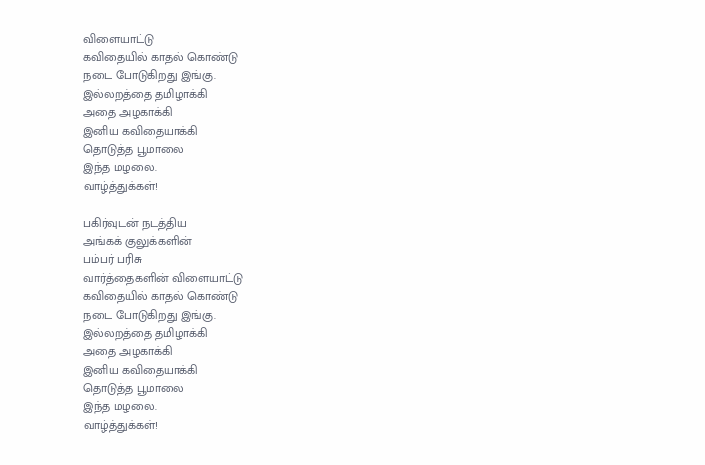விளையாட்டு
கவிதையில் காதல் கொண்டு
நடை போடுகிறது இங்கு.
இல்லறத்தை தமிழாக்கி
அதை அழகாக்கி
இனிய கவிதையாக்கி
தொடுத்த பூமாலை
இந்த மழலை.
வாழ்த்துக்கள்!

பகிர்வுடன் நடத்திய
அங்கக் குலுக்களின்
பம்பர் பரிசு
வார்த்தைகளின் விளையாட்டு
கவிதையில் காதல் கொண்டு
நடை போடுகிறது இங்கு.
இல்லறத்தை தமிழாக்கி
அதை அழகாக்கி
இனிய கவிதையாக்கி
தொடுத்த பூமாலை
இந்த மழலை.
வாழ்த்துக்கள்!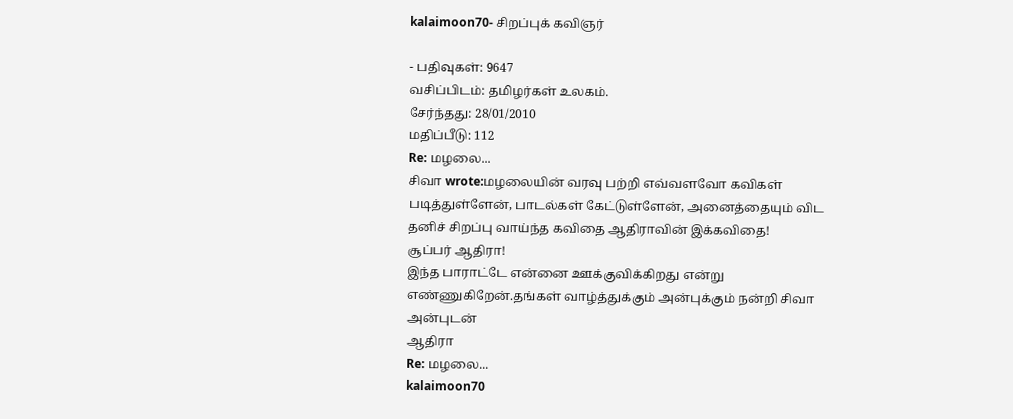kalaimoon70- சிறப்புக் கவிஞர்

- பதிவுகள்: 9647
வசிப்பிடம்: தமிழர்கள் உலகம்.
சேர்ந்தது: 28/01/2010
மதிப்பீடு: 112
Re: மழலை...
சிவா wrote:மழலையின் வரவு பற்றி எவ்வளவோ கவிகள் படித்துள்ளேன், பாடல்கள் கேட்டுள்ளேன், அனைத்தையும் விட தனிச் சிறப்பு வாய்ந்த கவிதை ஆதிராவின் இக்கவிதை!
சூப்பர் ஆதிரா!
இந்த பாராட்டே என்னை ஊக்குவிக்கிறது என்று எண்ணுகிறேன்.தங்கள் வாழ்த்துக்கும் அன்புக்கும் நன்றி சிவா
அன்புடன்
ஆதிரா
Re: மழலை...
kalaimoon70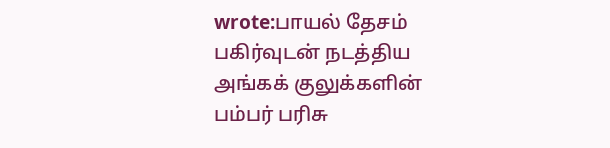wrote:பாயல் தேசம்
பகிர்வுடன் நடத்திய
அங்கக் குலுக்களின்
பம்பர் பரிசு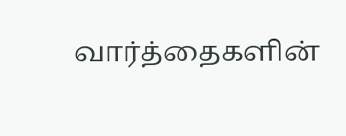வார்த்தைகளின்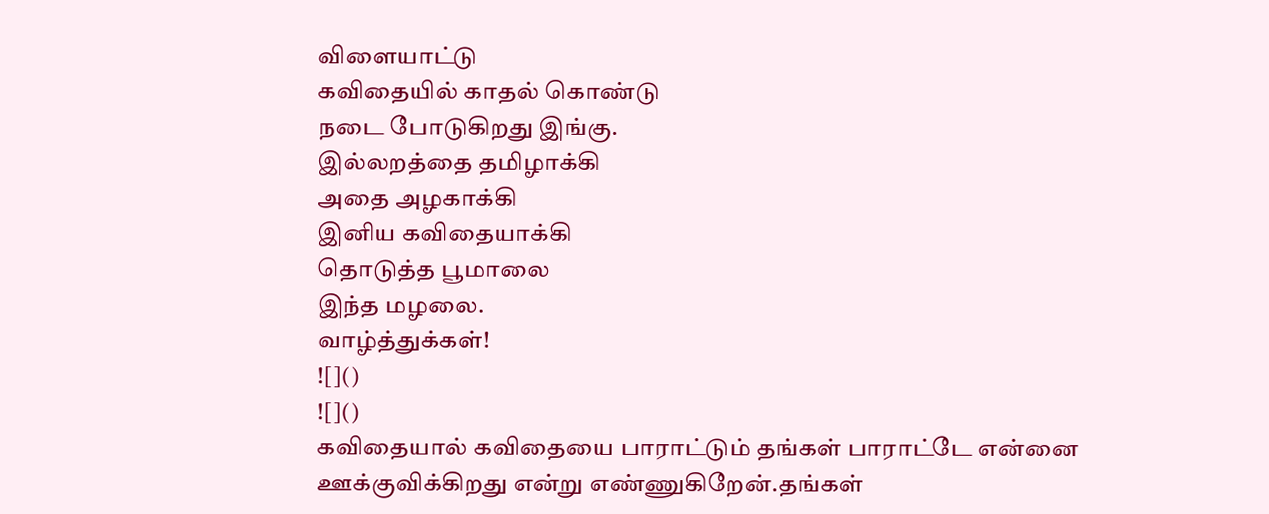விளையாட்டு
கவிதையில் காதல் கொண்டு
நடை போடுகிறது இங்கு.
இல்லறத்தை தமிழாக்கி
அதை அழகாக்கி
இனிய கவிதையாக்கி
தொடுத்த பூமாலை
இந்த மழலை.
வாழ்த்துக்கள்!
![]()
![]()
கவிதையால் கவிதையை பாராட்டும் தங்கள் பாராட்டே என்னை ஊக்குவிக்கிறது என்று எண்ணுகிறேன்.தங்கள்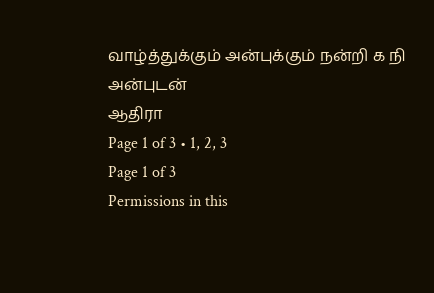வாழ்த்துக்கும் அன்புக்கும் நன்றி க நி
அன்புடன்
ஆதிரா
Page 1 of 3 • 1, 2, 3
Page 1 of 3
Permissions in this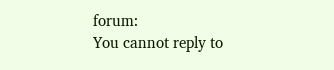forum:
You cannot reply to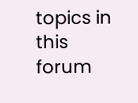topics in this forum